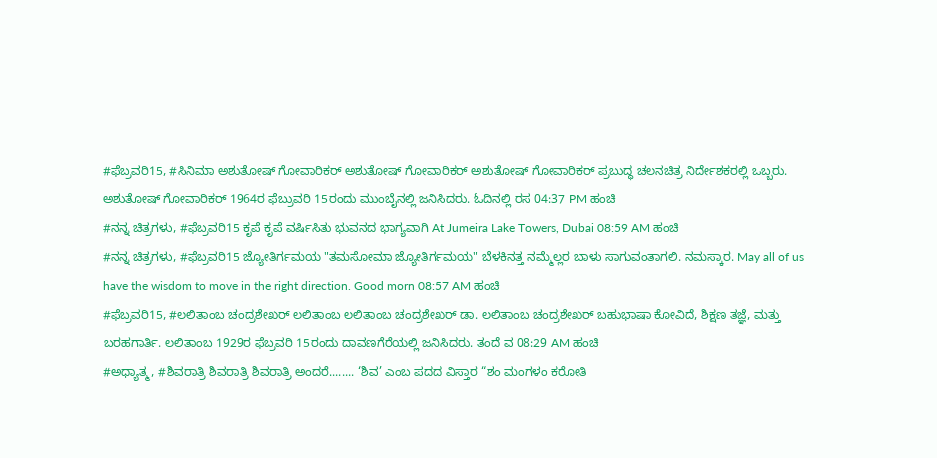#ಫೆಬ್ರವರಿ15, #ಸಿನಿಮಾ ಅಶುತೋಷ್ ಗೋವಾರಿಕರ್ ಅಶುತೋಷ್ ಗೋವಾರಿಕರ್ ಅಶುತೋಷ್ ಗೋವಾರಿಕರ್ ಪ್ರಬುದ್ಧ ಚಲನಚಿತ್ರ ನಿರ್ದೇಶಕರಲ್ಲಿ ಒಬ್ಬರು. ಅಶುತೋಷ್ ಗೋವಾರಿಕರ್ 1964ರ ಫೆಬ್ರುವರಿ 15ರಂದು ಮುಂಬೈನಲ್ಲಿ ಜನಿಸಿದರು. ಓದಿನಲ್ಲಿ ರಸ 04:37 PM ಹಂಚಿ
#ನನ್ನ ಚಿತ್ರಗಳು, #ಫೆಬ್ರವರಿ15 ಕೃಪೆ ಕೃಪೆ ವರ್ಷಿಸಿತು ಭುವನದ ಭಾಗ್ಯವಾಗಿ At Jumeira Lake Towers, Dubai 08:59 AM ಹಂಚಿ
#ನನ್ನ ಚಿತ್ರಗಳು, #ಫೆಬ್ರವರಿ15 ಜ್ಯೋತಿರ್ಗಮಯ "ತಮಸೋಮಾ ಜ್ಯೋತಿರ್ಗಮಯ" ಬೆಳಕಿನತ್ತ ನಮ್ಮೆಲ್ಲರ ಬಾಳು ಸಾಗುವಂತಾಗಲಿ. ನಮಸ್ಕಾರ. May all of us have the wisdom to move in the right direction. Good morn 08:57 AM ಹಂಚಿ
#ಫೆಬ್ರವರಿ15, #ಲಲಿತಾಂಬ ಚಂದ್ರಶೇಖರ್ ಲಲಿತಾಂಬ ಲಲಿತಾಂಬ ಚಂದ್ರಶೇಖರ್ ಡಾ. ಲಲಿತಾಂಬ ಚಂದ್ರಶೇಖರ್ ಬಹುಭಾಷಾ ಕೋವಿದೆ, ಶಿಕ್ಷಣ ತಜ್ಞೆ, ಮತ್ತು ಬರಹಗಾರ್ತಿ. ಲಲಿತಾಂಬ 1929ರ ಫೆಬ್ರವರಿ 15ರಂದು ದಾವಣಗೆರೆಯಲ್ಲಿ ಜನಿಸಿದರು. ತಂದೆ ವ 08:29 AM ಹಂಚಿ
#ಅಧ್ಯಾತ್ಮ, #ಶಿವರಾತ್ರಿ ಶಿವರಾತ್ರಿ ಶಿವರಾತ್ರಿ ಅಂದರೆ........ ‘ಶಿವ’ ಎಂಬ ಪದದ ವಿಸ್ತಾರ “ಶಂ ಮಂಗಳಂ ಕರೋತಿ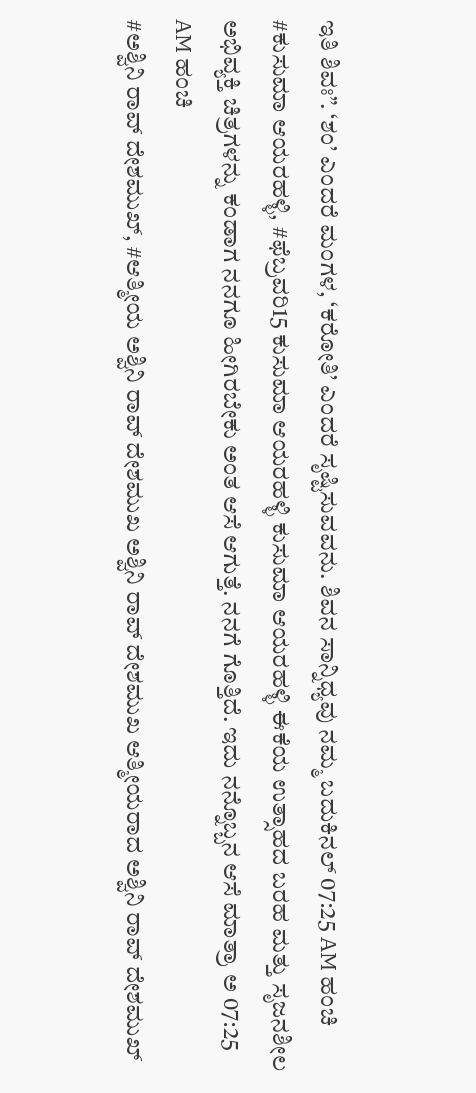ಇತಿ ಶಿವಃ”. ‘ಶಂ’ ಎಂದರೆ ಮಂಗಳ, ‘ಕರೋತಿ’ ಎಂದರೆ ಸೃಷ್ಟಿಸುವವನು. ಶಿವನ ಸಾನ್ನಿಧ್ಯವು ನಮ್ಮ ಬದುಕಿನಲ್ 07:25 AM ಹಂಚಿ
#ಕುಸುಮಾ ಆಯರಹಳ್ಳಿ, #ಫೆಬ್ರವರಿ15 ಕುಸುಮಾ ಆಯರಹಳ್ಳಿ ಕುಸುಮಾ ಆಯರಹಳ್ಳಿ ಈಕೆಯ ಉತ್ಸಾಹದ ಬರಹ ಮತ್ತು ಸೃಜನಶೀಲ ಅಭಿವ್ಯಕ್ತಿ ಚಿತ್ರಗಳನ್ನು ಕಂಡಾಗ ನನಗೂ ಹೀಗಿರಬೇಕು ಅಂತ ಆಸೆ ಆಗುತ್ತೆ. ನನಗೆ ಗೊತ್ತಿದೆ. ಇದು ನನ್ನೊಬ್ಬನ ಆಸೆ ಮಾತ್ರಾ ಅ 07:25 AM ಹಂಚಿ
#ಅಶ್ವಿನಿ ರಾವ್ ದೇಶಮುಖ್, #ಆತ್ಮೀಯ ಅಶ್ವಿನಿ ರಾವ್ ದೇಶಮುಖ ಅಶ್ವಿನಿ ರಾವ್ ದೇಶಮುಖ ಆತ್ಮೀಯರಾದ ಅಶ್ವಿನಿ ರಾವ್ ದೇಶಮುಖ್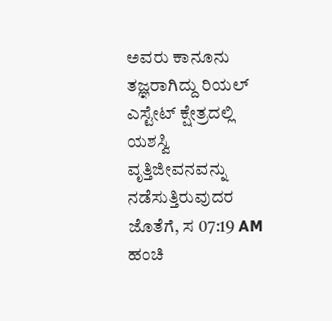ಅವರು ಕಾನೂನು ತಜ್ಞರಾಗಿದ್ದು ರಿಯಲ್ ಎಸ್ಟೇಟ್ ಕ್ಷೇತ್ರದಲ್ಲಿ ಯಶಸ್ವಿ ವೃತ್ತಿಜೀವನವನ್ನು ನಡೆಸುತ್ತಿರುವುದರ ಜೊತೆಗೆ, ಸ 07:19 AM ಹಂಚಿ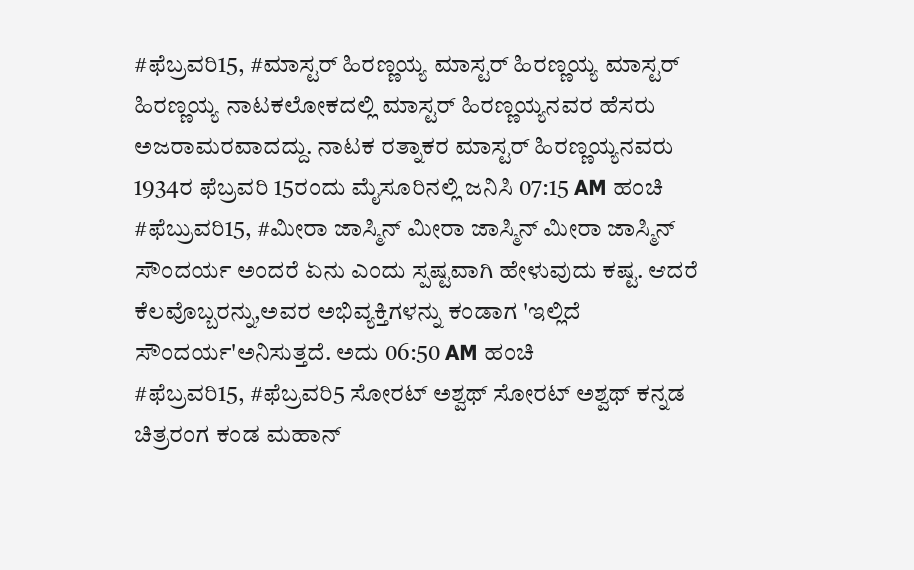#ಫೆಬ್ರವರಿ15, #ಮಾಸ್ಟರ್ ಹಿರಣ್ಣಯ್ಯ ಮಾಸ್ಟರ್ ಹಿರಣ್ಣಯ್ಯ ಮಾಸ್ಟರ್ ಹಿರಣ್ಣಯ್ಯ ನಾಟಕಲೋಕದಲ್ಲಿ ಮಾಸ್ಟರ್ ಹಿರಣ್ಣಯ್ಯನವರ ಹೆಸರು ಅಜರಾಮರವಾದದ್ದು. ನಾಟಕ ರತ್ನಾಕರ ಮಾಸ್ಟರ್ ಹಿರಣ್ಣಯ್ಯನವರು 1934ರ ಫೆಬ್ರವರಿ 15ರಂದು ಮೈಸೂರಿನಲ್ಲಿ ಜನಿಸಿ 07:15 AM ಹಂಚಿ
#ಫೆಬ್ರುವರಿ15, #ಮೀರಾ ಜಾಸ್ಮಿನ್ ಮೀರಾ ಜಾಸ್ಮಿನ್ ಮೀರಾ ಜಾಸ್ಮಿನ್ ಸೌಂದರ್ಯ ಅಂದರೆ ಏನು ಎಂದು ಸ್ಪಷ್ಟವಾಗಿ ಹೇಳುವುದು ಕಷ್ಟ. ಆದರೆ ಕೆಲವೊಬ್ಬರನ್ನು,ಅವರ ಅಭಿವ್ಯಕ್ತಿಗಳನ್ನು ಕಂಡಾಗ 'ಇಲ್ಲಿದೆ ಸೌಂದರ್ಯ'ಅನಿಸುತ್ತದೆ. ಅದು 06:50 AM ಹಂಚಿ
#ಫೆಬ್ರವರಿ15, #ಫೆಬ್ರವರಿ5 ಸೋರಟ್ ಅಶ್ವಥ್ ಸೋರಟ್ ಅಶ್ವಥ್ ಕನ್ನಡ ಚಿತ್ರರಂಗ ಕಂಡ ಮಹಾನ್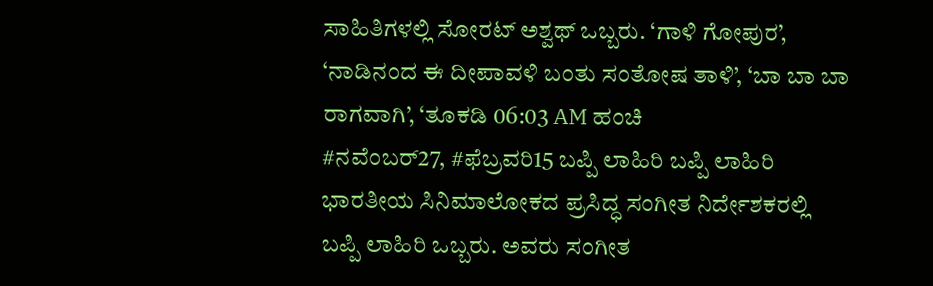ಸಾಹಿತಿಗಳಲ್ಲಿ ಸೋರಟ್ ಅಶ್ವಥ್ ಒಬ್ಬರು. ‘ಗಾಳಿ ಗೋಪುರ’, ‘ನಾಡಿನಂದ ಈ ದೀಪಾವಳಿ ಬಂತು ಸಂತೋಷ ತಾಳಿ’, ‘ಬಾ ಬಾ ಬಾ ರಾಗವಾಗಿ’, ‘ತೂಕಡಿ 06:03 AM ಹಂಚಿ
#ನವೆಂಬರ್27, #ಫೆಬ್ರವರಿ15 ಬಪ್ಪಿ ಲಾಹಿರಿ ಬಪ್ಪಿ ಲಾಹಿರಿ ಭಾರತೀಯ ಸಿನಿಮಾಲೋಕದ ಪ್ರಸಿದ್ಧ ಸಂಗೀತ ನಿರ್ದೇಶಕರಲ್ಲಿ ಬಪ್ಪಿ ಲಾಹಿರಿ ಒಬ್ಬರು. ಅವರು ಸಂಗೀತ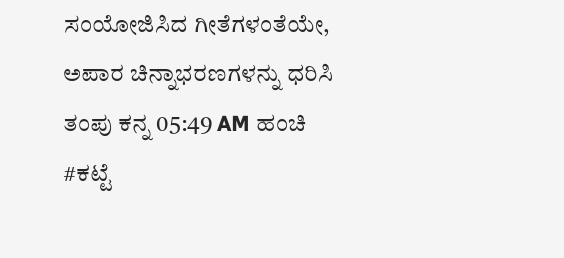ಸಂಯೋಜಿಸಿದ ಗೀತೆಗಳಂತೆಯೇ, ಅಪಾರ ಚಿನ್ನಾಭರಣಗಳನ್ನು ಧರಿಸಿ ತಂಪು ಕನ್ನ 05:49 AM ಹಂಚಿ
#ಕಟ್ಟೆ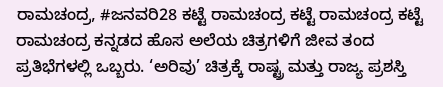ರಾಮಚಂದ್ರ, #ಜನವರಿ28 ಕಟ್ಟೆ ರಾಮಚಂದ್ರ ಕಟ್ಟೆ ರಾಮಚಂದ್ರ ಕಟ್ಟೆ ರಾಮಚಂದ್ರ ಕನ್ನಡದ ಹೊಸ ಅಲೆಯ ಚಿತ್ರಗಳಿಗೆ ಜೀವ ತಂದ ಪ್ರತಿಭೆಗಳಲ್ಲಿ ಒಬ್ಬರು. ‘ಅರಿವು’ ಚಿತ್ರಕ್ಕೆ ರಾಷ್ಟ್ರ ಮತ್ತು ರಾಜ್ಯ ಪ್ರಶಸ್ತಿ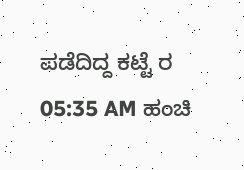ಪಡೆದಿದ್ದ ಕಟ್ಟೆ ರ 05:35 AM ಹಂಚಿ